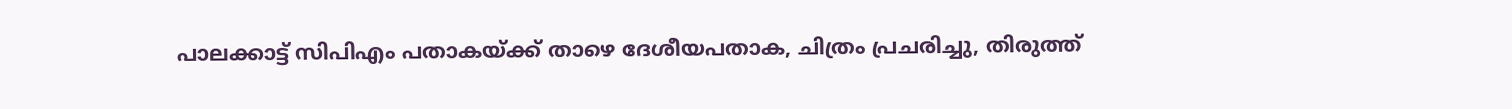പാലക്കാട്ട് സിപിഎം പതാകയ്ക്ക് താഴെ ദേശീയപതാക, ചിത്രം പ്രചരിച്ചു, തിരുത്ത്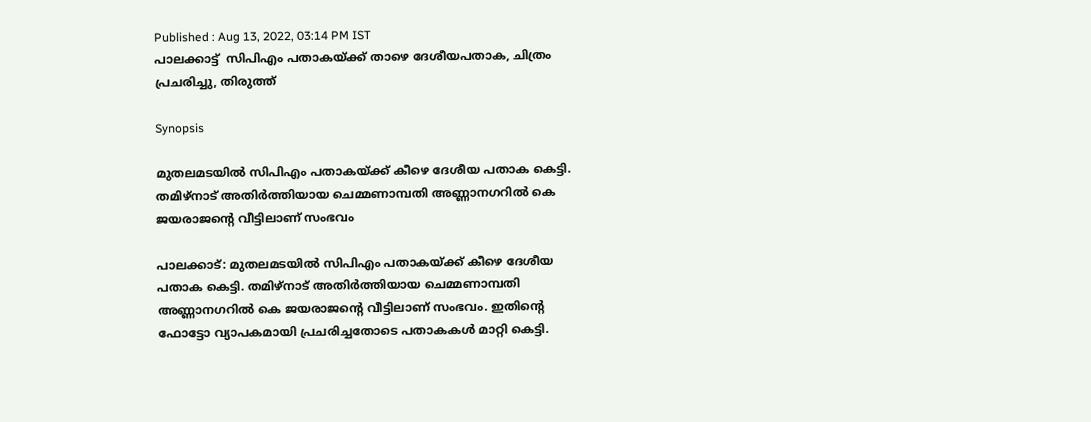Published : Aug 13, 2022, 03:14 PM IST
പാലക്കാട്ട്  സിപിഎം പതാകയ്ക്ക് താഴെ ദേശീയപതാക, ചിത്രം പ്രചരിച്ചു, തിരുത്ത്

Synopsis

മുതലമടയിൽ സിപിഎം പതാകയ്ക്ക് കീഴെ ദേശീയ പതാക കെട്ടി. തമിഴ്നാട് അതിർത്തിയായ ചെമ്മണാമ്പതി അണ്ണാനഗറിൽ കെ ജയരാജന്റെ വീട്ടിലാണ് സംഭവം

പാലക്കാട്: മുതലമടയിൽ സിപിഎം പതാകയ്ക്ക് കീഴെ ദേശീയ പതാക കെട്ടി. തമിഴ്നാട് അതിർത്തിയായ ചെമ്മണാമ്പതി അണ്ണാനഗറിൽ കെ ജയരാജന്റെ വീട്ടിലാണ് സംഭവം. ഇതിന്റെ ഫോട്ടോ വ്യാപകമായി പ്രചരിച്ചതോടെ പതാകകൾ മാറ്റി കെട്ടി.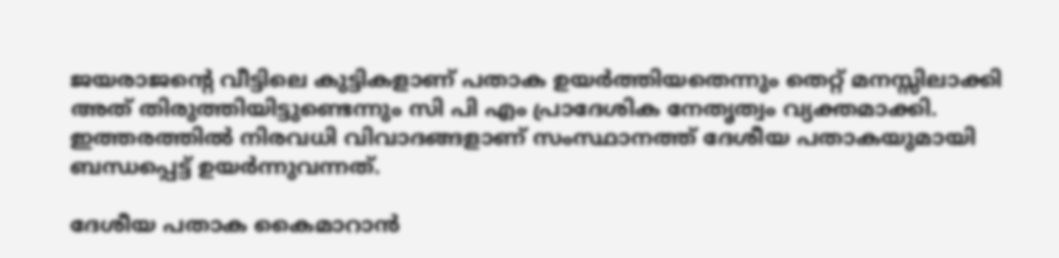ജയരാജന്റെ വീട്ടിലെ കുട്ടികളാണ് പതാക ഉയർത്തിയതെന്നും തെറ്റ് മനസ്സിലാക്കി അത് തിരുത്തിയിട്ടുണ്ടെന്നും സി പി എം പ്രാദേശിക നേതൃത്വം വ്യക്തമാക്കി. ഇത്തരത്തിൽ നിരവധി വിവാദങ്ങളാണ് സംസ്ഥാനത്ത് ദേശീയ പതാകയുമായി ബന്ധപ്പെട്ട് ഉയർന്നുവന്നത്.

ദേശീയ പതാക കൈമാറാൻ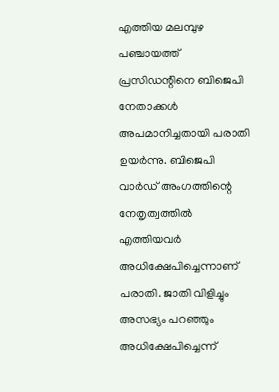എത്തിയ മലമ്പുഴ പഞ്ചായത്ത് പ്രസിഡന്റിനെ ബിജെപി നേതാക്കൾ അപമാനിച്ചതായി പരാതി ഉയർന്നു. ബിജെപി വാ‍ർഡ് അംഗത്തിന്റെ നേതൃത്വത്തിൽ എത്തിയവർ അധിക്ഷേപിച്ചെന്നാണ് പരാതി. ജാതി വിളിച്ചും അസഭ്യം പറഞ്ഞും അധിക്ഷേപിച്ചെന്ന്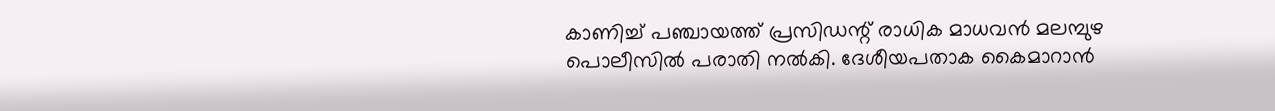കാണിച്ച് പഞ്ചായത്ത് പ്രസിഡന്റ് രാധിക മാധവൻ മലമ്പുഴ പൊലീസിൽ പരാതി നൽകി. ദേശീയപതാക കൈമാറാൻ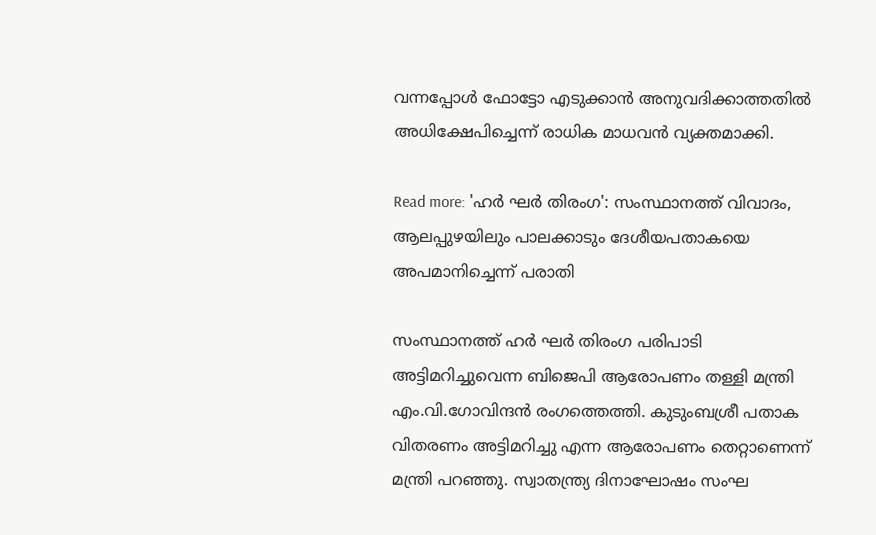വന്നപ്പോൾ ഫോട്ടോ എടുക്കാൻ അനുവദിക്കാത്തതിൽ അധിക്ഷേപിച്ചെന്ന് രാധിക മാധവൻ വ്യക്തമാക്കി.

Read more: 'ഹ‍ർ ഘർ തിരംഗ': സംസ്ഥാനത്ത് വിവാദം, ആലപ്പുഴയിലും പാലക്കാടും ദേശീയപതാകയെ അപമാനിച്ചെന്ന് പരാതി

സംസ്ഥാനത്ത് ഹർ ഘർ തിരംഗ പരിപാടി അട്ടിമറിച്ചുവെന്ന ബിജെപി ആരോപണം തള്ളി മന്ത്രി എം.വി.ഗോവിന്ദൻ രംഗത്തെത്തി. കുടുംബശ്രീ പതാക വിതരണം അട്ടിമറിച്ചു എന്ന ആരോപണം തെറ്റാണെന്ന് മന്ത്രി പറഞ്ഞു. സ്വാതന്ത്ര്യ ദിനാഘോഷം സംഘ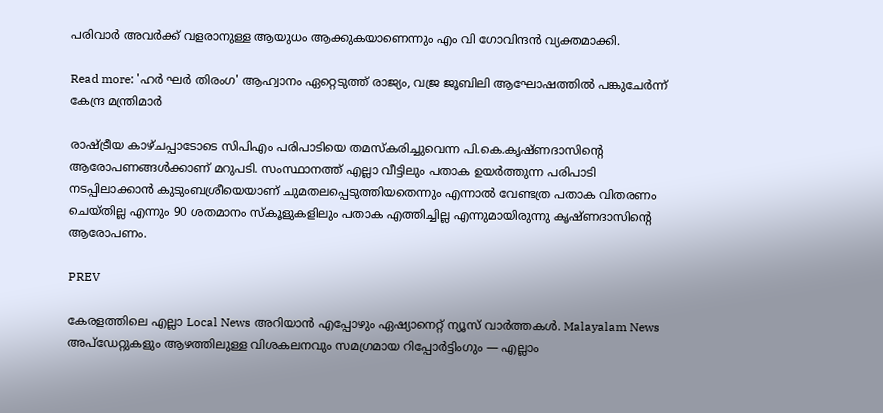പരിവാർ അവർക്ക് വളരാനുള്ള ആയുധം ആക്കുകയാണെന്നും എം വി ഗോവിന്ദൻ വ്യക്തമാക്കി.

Read more: 'ഹർ ഘർ തിരംഗ' ആഹ്വാനം ഏറ്റെടുത്ത് രാജ്യം, വജ്ര ജൂബിലി ആഘോഷത്തിൽ പങ്കുചേർന്ന് കേന്ദ്ര മന്ത്രിമാർ

രാഷ്ട്രീയ കാഴ്ചപ്പാടോടെ സിപിഎം പരിപാടിയെ തമസ്കരിച്ചുവെന്ന പി.കെ.കൃഷ്ണദാസിന്റെ ആരോപണങ്ങൾക്കാണ് മറുപടി. സംസ്ഥാനത്ത് എല്ലാ വീട്ടിലും പതാക ഉയർത്തുന്ന പരിപാടി നടപ്പിലാക്കാൻ കുടുംബശ്രീയെയാണ് ചുമതലപ്പെടുത്തിയതെന്നും എന്നാൽ വേണ്ടത്ര പതാക വിതരണം ചെയ്തില്ല എന്നും 90 ശതമാനം സ്കൂളുകളിലും പതാക എത്തിച്ചില്ല എന്നുമായിരുന്നു കൃഷ്ണദാസിന്റെ ആരോപണം.

PREV

കേരളത്തിലെ എല്ലാ Local News അറിയാൻ എപ്പോഴും ഏഷ്യാനെറ്റ് ന്യൂസ് വാർത്തകൾ. Malayalam News  അപ്‌ഡേറ്റുകളും ആഴത്തിലുള്ള വിശകലനവും സമഗ്രമായ റിപ്പോർട്ടിംഗും — എല്ലാം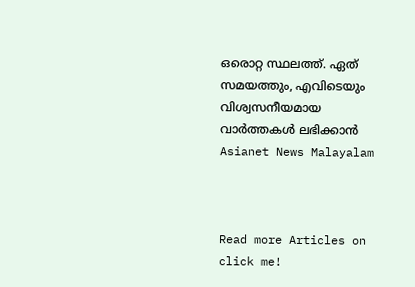ഒരൊറ്റ സ്ഥലത്ത്. ഏത് സമയത്തും, എവിടെയും വിശ്വസനീയമായ വാർത്തകൾ ലഭിക്കാൻ Asianet News Malayalam



Read more Articles on
click me!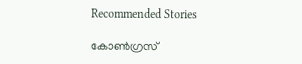Recommended Stories

കോൺഗ്രസ്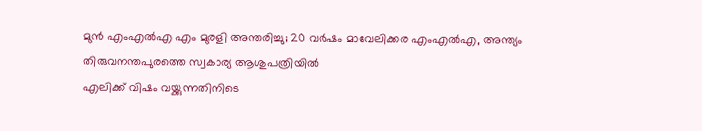മുൻ എംഎൽഎ എം മുരളി അന്തരിച്ചു; 20 വർഷം മാവേലിക്കര എംഎൽഎ, അന്ത്യം തിരുവനന്തപുരത്തെ സ്വകാര്യ ആശുപത്രിയിൽ
എലിക്ക് വിഷം വയ്ക്കുന്നതിനിടെ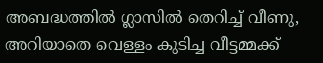അബദ്ധത്തിൽ ഗ്ലാസിൽ തെറിച്ച് വീണു, അറിയാതെ വെള്ളം കുടിച്ച വീട്ടമ്മക്ക്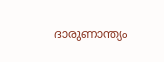ദാരുണാന്ത്യം